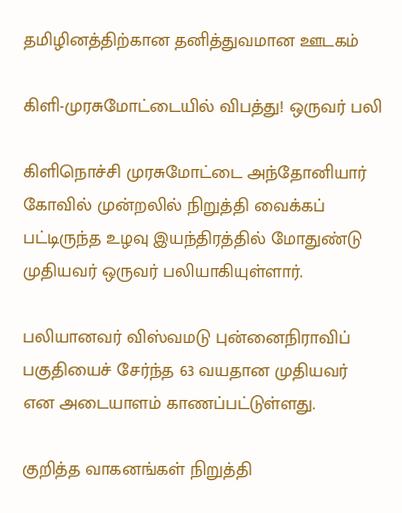தமிழினத்திற்கான தனித்துவமான ஊடகம்

கிளி-முரசுமோட்டையில் விபத்து! ஒருவர் பலி

கிளிநொச்சி முரசுமோட்டை அந்தோனியார் கோவில் முன்றலில் நிறுத்தி வைக்கப் பட்டிருந்த உழவு இயந்திரத்தில் மோதுண்டு முதியவர் ஒருவர் பலியாகியுள்ளார்.

பலியானவர் விஸ்வமடு புன்னைநிராவிப் பகுதியைச் சேர்ந்த 63 வயதான முதியவர் என அடையாளம் காணப்பட்டுள்ளது.

குறித்த வாகனங்கள் நிறுத்தி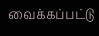வைக்கப்பட்டு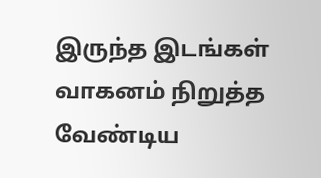இருந்த இடங்கள் வாகனம் நிறுத்த வேண்டிய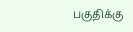பகுதிக்கு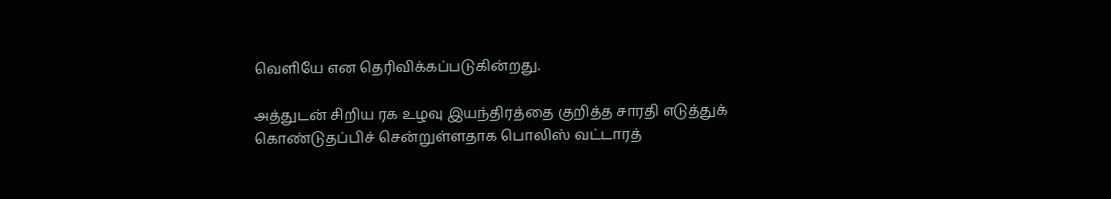வெளியே என தெரிவிக்கப்படுகின்றது.

அத்துடன் சிறிய ரக உழவு இயந்திரத்தை குறித்த சாரதி எடுத்துக் கொண்டுதப்பிச் சென்றுள்ளதாக பொலிஸ் வட்டாரத்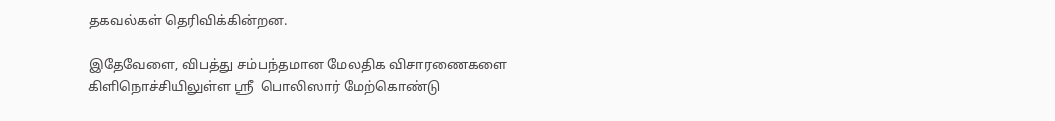தகவல்கள் தெரிவிக்கின்றன.

இதேவேளை, விபத்து சம்பந்தமான மேலதிக விசாரணைகளை கிளிநொச்சியிலுள்ள ஸ்ரீ  பொலிஸார் மேற்கொண்டு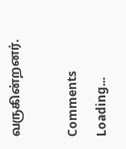வருகின்றனர்.

Comments
Loading...